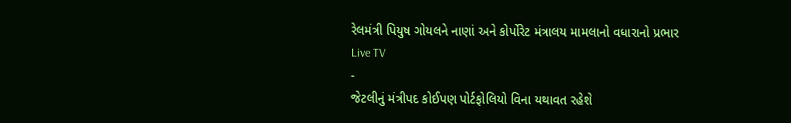રેલમંત્રી પિયુષ ગોયલને નાણાં અને કોર્પોરેટ મંત્રાલય મામલાનો વધારાનો પ્રભાર
Live TV
-
જેટલીનું મંત્રીપદ કોઈપણ પોર્ટફોલિયો વિના યથાવત રહેશે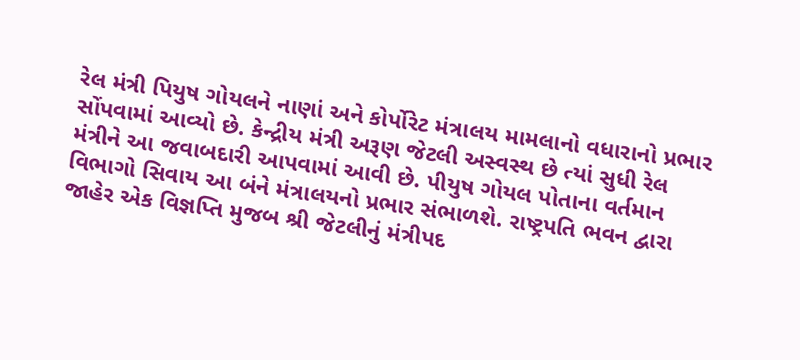રેલ મંત્રી પિયુષ ગોયલને નાણાં અને કોર્પોરેટ મંત્રાલય મામલાનો વધારાનો પ્રભાર સોંપવામાં આવ્યો છે. કેન્દ્રીય મંત્રી અરૂણ જેટલી અસ્વસ્થ છે ત્યાં સુધી રેલ મંત્રીને આ જવાબદારી આપવામાં આવી છે. પીયુષ ગોયલ પોતાના વર્તમાન વિભાગો સિવાય આ બંને મંત્રાલયનો પ્રભાર સંભાળશે. રાષ્ટ્રપતિ ભવન દ્વારા જાહેર એક વિજ્ઞપ્તિ મુજબ શ્રી જેટલીનું મંત્રીપદ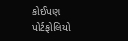કોઈપણ પોર્ટફોલિયો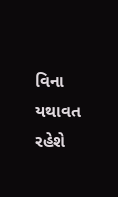વિના યથાવત રહેશે